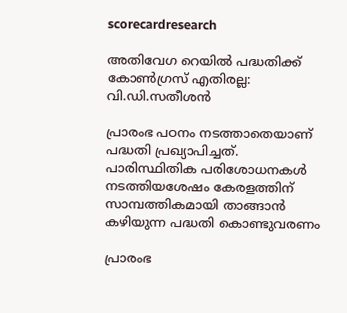scorecardresearch

അതിവേഗ റെയിൽ പദ്ധതിക്ക് കോൺഗ്രസ് എതിരല്ല: വി.ഡി.സതീശൻ

പ്രാരംഭ പഠനം നടത്താതെയാണ് പദ്ധതി പ്രഖ്യാപിച്ചത്. പാരിസ്ഥിതിക പരിശോധനകൾ നടത്തിയശേഷം കേരളത്തിന് സാമ്പത്തികമായി താങ്ങാൻ കഴിയുന്ന പദ്ധതി കൊണ്ടുവരണം

പ്രാരംഭ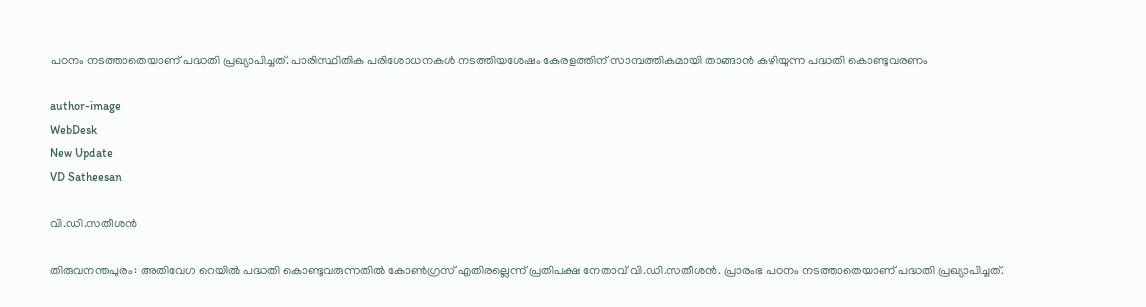പഠനം നടത്താതെയാണ് പദ്ധതി പ്രഖ്യാപിച്ചത്. പാരിസ്ഥിതിക പരിശോധനകൾ നടത്തിയശേഷം കേരളത്തിന് സാമ്പത്തികമായി താങ്ങാൻ കഴിയുന്ന പദ്ധതി കൊണ്ടുവരണം

author-image
WebDesk
New Update
VD Satheesan

വി.ഡി.സതീശൻ

തിരുവനന്തപുരം: അതിവേഗ റെയിൽ പദ്ധതി കൊണ്ടുവരുന്നതിൽ കോൺഗ്രസ് എതിരല്ലെന്ന് പ്രതിപക്ഷ നേതാവ് വി.ഡി.സതീശൻ. പ്രാരംഭ പഠനം നടത്താതെയാണ് പദ്ധതി പ്രഖ്യാപിച്ചത്.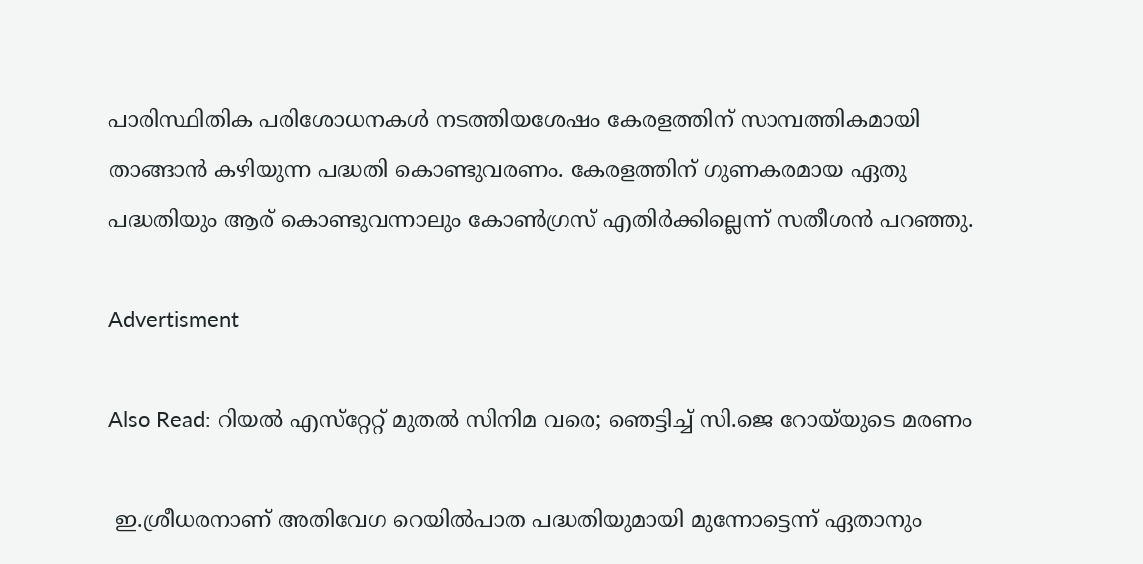പാരിസ്ഥിതിക പരിശോധനകൾ നടത്തിയശേഷം കേരളത്തിന് സാമ്പത്തികമായി താങ്ങാൻ കഴിയുന്ന പദ്ധതി കൊണ്ടുവരണം. കേരളത്തിന് ഗുണകരമായ ഏതു പദ്ധതിയും ആര് കൊണ്ടുവന്നാലും കോൺഗ്രസ് എതിർക്കില്ലെന്ന് സതീശൻ പറഞ്ഞു.

Advertisment

Also Read: റിയൽ എസ്‌റ്റേറ്റ് മുതൽ സിനിമ വരെ; ഞെട്ടിച്ച് സി.ജെ റോയ്‌യുടെ മരണം

 ഇ.ശ്രീധരനാണ് അതിവേഗ റെയിൽപാത പദ്ധതിയുമായി മുന്നോട്ടെന്ന് ഏതാനും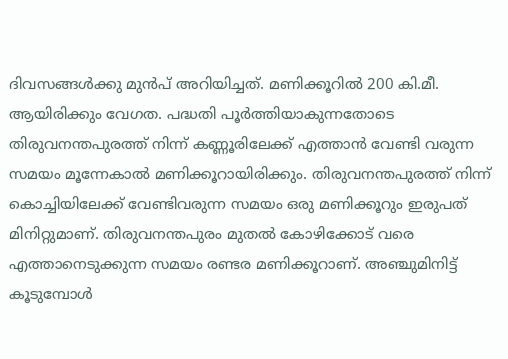ദിവസങ്ങൾക്കു മുൻപ് അറിയിച്ചത്. മണിക്കൂറിൽ 200 കി.മീ. ആയിരിക്കും വേഗത. പദ്ധതി പൂർത്തിയാകുന്നതോടെ തിരുവനന്തപുരത്ത് നിന്ന് കണ്ണൂരിലേക്ക് എത്താന്‍ വേണ്ടി വരുന്ന സമയം മൂന്നേകാല്‍ മണിക്കൂറായിരിക്കും. തിരുവനന്തപുരത്ത് നിന്ന് കൊച്ചിയിലേക്ക് വേണ്ടിവരുന്ന സമയം ഒരു മണിക്കൂറും ഇരുപത് മിനിറ്റുമാണ്. തിരുവനന്തപുരം മുതല്‍ കോഴിക്കോട് വരെ എത്താനെടുക്കുന്ന സമയം രണ്ടര മണിക്കൂറാണ്. അഞ്ചുമിനിട്ട് കൂടുമ്പോള്‍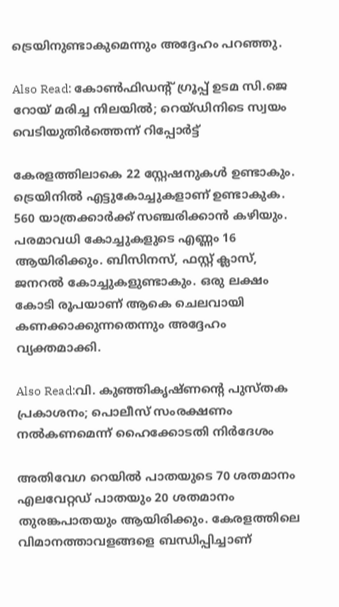ട്രെയിനുണ്ടാകുമെന്നും അദ്ദേഹം പറഞ്ഞു.

Also Read: കോൺഫിഡന്റ് ഗ്രൂപ്പ് ഉടമ സി.ജെ റോയ് മരിച്ച നിലയിൽ; റെയ്ഡിനിടെ സ്വയം വെടിയുതിർത്തെന്ന് റിപ്പോർട്ട്

കേരളത്തിലാകെ 22 സ്റ്റേഷനുകൾ ഉണ്ടാകും. ട്രെയിനില്‍ എട്ടുകോച്ചുകളാണ് ഉണ്ടാകുക. 560 യാത്രക്കാര്‍ക്ക് സഞ്ചരിക്കാന്‍ കഴിയും. പരമാവധി കോച്ചുകളുടെ എണ്ണം 16 ആയിരിക്കും. ബിസിനസ്, ഫസ്റ്റ് ക്ലാസ്, ജനറല്‍ കോച്ചുകളുണ്ടാകും. ഒരു ലക്ഷം കോടി രൂപയാണ് ആകെ ചെലവായി കണക്കാക്കുന്നതെന്നും അദ്ദേഹം വ്യക്തമാക്കി.

Also Read:വി. കുഞ്ഞികൃഷ്ണൻ്റെ പുസ്തക പ്രകാശനം; പൊലീസ് സംരക്ഷണം നൽകണമെന്ന് ഹൈക്കോടതി നിർദേശം

അതിവേഗ റെയില്‍ പാതയുടെ 70 ശതമാനം എലവേറ്റഡ് പാതയും 20 ശതമാനം തുരങ്കപാതയും ആയിരിക്കും. കേരളത്തിലെ വിമാനത്താവളങ്ങളെ ബന്ധിപ്പിച്ചാണ്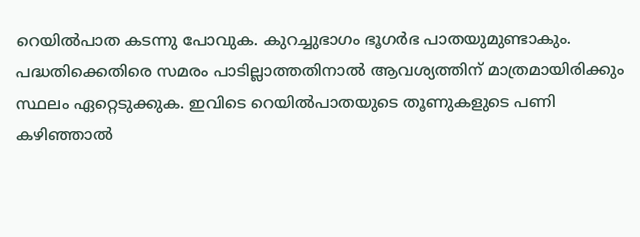റെയിൽപാത കടന്നു പോവുക. കുറച്ചുഭാഗം ഭൂഗര്‍ഭ പാതയുമുണ്ടാകും. പദ്ധതിക്കെതിരെ സമരം പാടില്ലാത്തതിനാൽ ആവശ്യത്തിന് മാത്രമായിരിക്കും സ്ഥലം ഏറ്റെടുക്കുക. ഇവിടെ റെയിൽപാതയുടെ തൂണുകളുടെ പണി കഴിഞ്ഞാൽ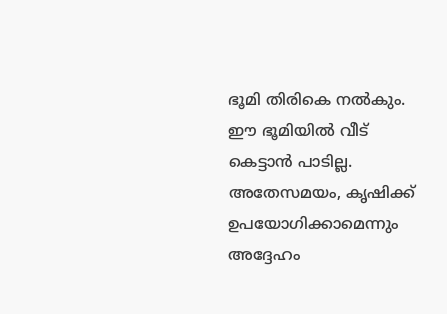ഭൂമി തിരികെ നൽകും. ഈ ഭൂമിയിൽ വീട് കെട്ടാൻ പാടില്ല. അതേസമയം, കൃഷിക്ക് ഉപയോഗിക്കാമെന്നും അദ്ദേഹം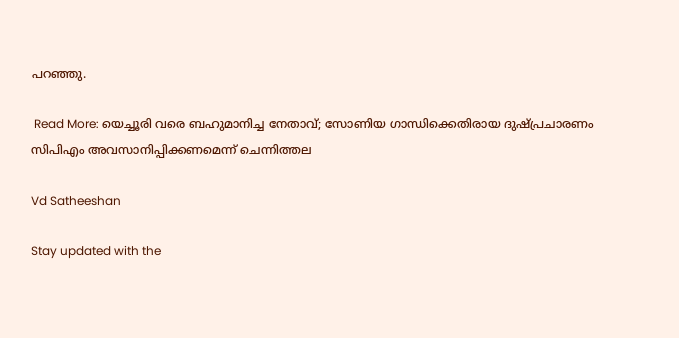പറഞ്ഞു.

 Read More: യെച്ചൂരി വരെ ബഹുമാനിച്ച നേതാവ്; സോണിയ ഗാന്ധിക്കെതിരായ ദുഷ്പ്രചാരണം സിപിഎം അവസാനിപ്പിക്കണമെന്ന് ചെന്നിത്തല

Vd Satheeshan

Stay updated with the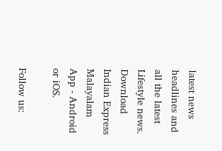latest news headlines and all the latest Lifestyle news. Download Indian Express Malayalam App - Android or iOS.

Follow us: